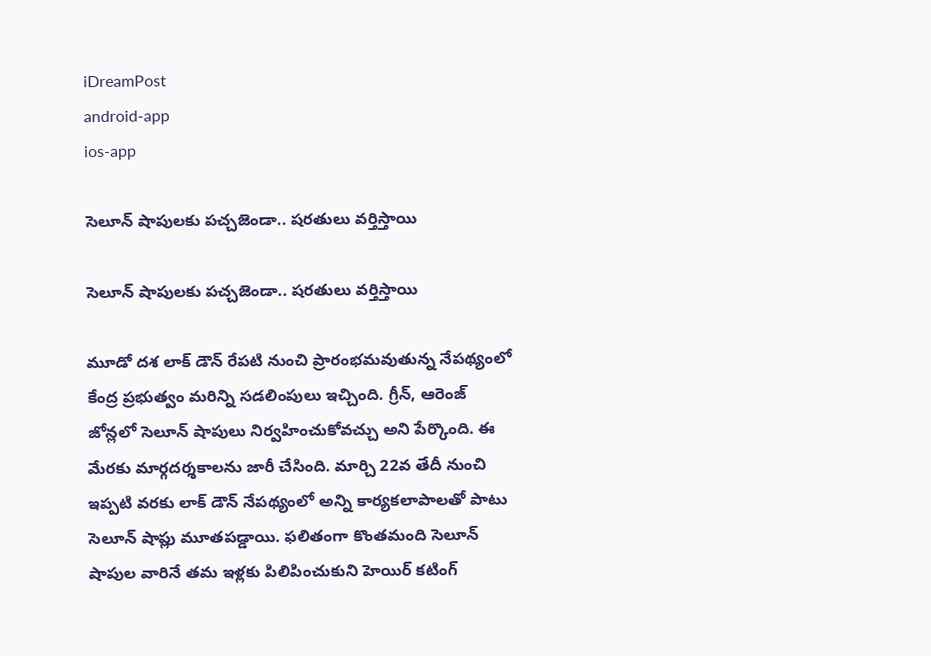iDreamPost
android-app
ios-app

సెలూన్ షాపులకు పచ్చజెండా.. షరతులు వర్తిస్తాయి

సెలూన్ షాపులకు పచ్చజెండా.. షరతులు వర్తిస్తాయి

మూడో దశ లాక్ డౌన్ రేపటి నుంచి ప్రారంభమవుతున్న నేపథ్యంలో కేంద్ర ప్రభుత్వం మరిన్ని సడలింపులు ఇచ్చింది. గ్రీన్, ఆరెంజ్ జోన్లలో సెలూన్ షాపులు నిర్వహించుకోవచ్చు అని పేర్కొంది. ఈ మేరకు మార్గదర్శకాలను జారీ చేసింది. మార్చి 22వ తేదీ నుంచి ఇప్పటి వరకు లాక్ డౌన్ నేపథ్యంలో అన్ని కార్యకలాపాలతో పాటు సెలూన్ షాప్లు మూతపడ్డాయి. ఫలితంగా కొంతమంది సెలూన్ షాపుల వారినే తమ ఇళ్లకు పిలిపించుకుని హెయిర్ కటింగ్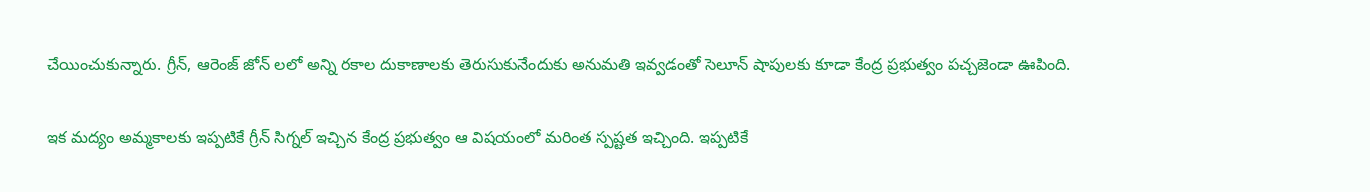చేయించుకున్నారు. గ్రీన్, ఆరెంజ్ జోన్ లలో అన్ని రకాల దుకాణాలకు తెరుసుకునేందుకు అనుమతి ఇవ్వడంతో సెలూన్ షాపులకు కూడా కేంద్ర ప్రభుత్వం పచ్చజెండా ఊపింది.

ఇక మద్యం అమ్మకాలకు ఇప్పటికే గ్రీన్ సిగ్నల్ ఇచ్చిన కేంద్ర ప్రభుత్వం ఆ విషయంలో మరింత స్పష్టత ఇచ్చింది. ఇప్పటికే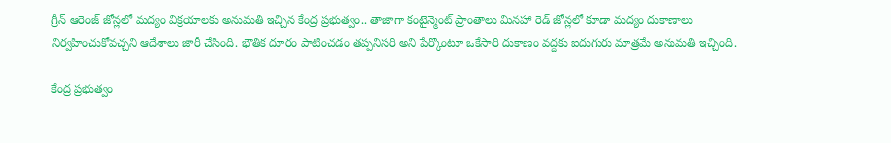గ్రీన్ ఆరెంజ్ జోన్లలో మద్యం విక్రయాలకు అనుమతి ఇచ్చిన కేంద్ర ప్రభుత్వం.. తాజాగా కంటైన్మెంట్ ప్రాంతాలు మినహా రెడ్ జోన్లలో కూడా మద్యం దుకాణాలు నిర్వహించుకోవచ్చని ఆదేశాలు జారీ చేసింది. భౌతిక దూరం పాటించడం తప్పనిసరి అని పేర్కొంటూ ఒకేసారి దుకాణం వద్దకు ఐదుగురు మాత్రమే అనుమతి ఇచ్చింది.

కేంద్ర ప్రభుత్వం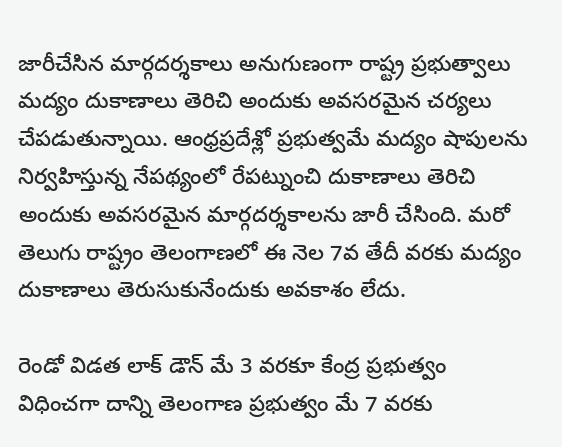జారీచేసిన మార్గదర్శకాలు అనుగుణంగా రాష్ట్ర ప్రభుత్వాలు మద్యం దుకాణాలు తెరిచి అందుకు అవసరమైన చర్యలు చేపడుతున్నాయి. ఆంధ్రప్రదేశ్లో ప్రభుత్వమే మద్యం షాపులను నిర్వహిస్తున్న నేపథ్యంలో రేపట్నుంచి దుకాణాలు తెరిచి అందుకు అవసరమైన మార్గదర్శకాలను జారీ చేసింది. మరో తెలుగు రాష్ట్రం తెలంగాణలో ఈ నెల 7వ తేదీ వరకు మద్యం దుకాణాలు తెరుసుకునేందుకు అవకాశం లేదు.

రెండో విడత లాక్ డౌన్ మే 3 వరకూ కేంద్ర ప్రభుత్వం విధించగా దాన్ని తెలంగాణ ప్రభుత్వం మే 7 వరకు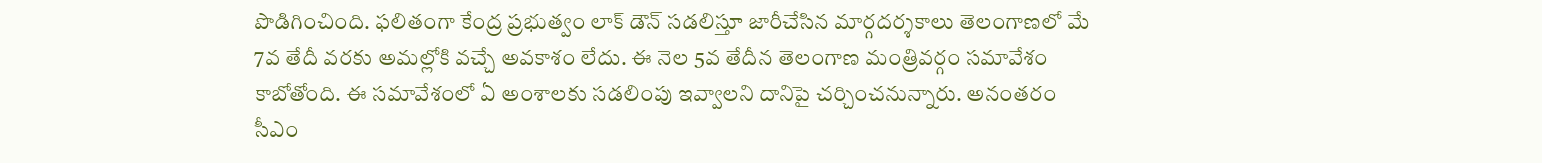పొడిగించింది. ఫలితంగా కేంద్ర ప్రభుత్వం లాక్ డౌన్ సడలిస్తూ జారీచేసిన మార్గదర్శకాలు తెలంగాణలో మే 7వ తేదీ వరకు అమల్లోకి వచ్చే అవకాశం లేదు. ఈ నెల 5వ తేదీన తెలంగాణ మంత్రివర్గం సమావేశం కాబోతోంది. ఈ సమావేశంలో ఏ అంశాలకు సడలింపు ఇవ్వాలని దానిపై చర్చించనున్నారు. అనంతరం సీఎం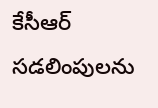కేసీఆర్ సడలింపులను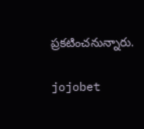ప్రకటించనున్నారు.

jojobet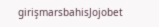girişmarsbahisJojobet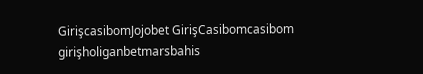GirişcasibomJojobet GirişCasibomcasibom girişholiganbetmarsbahis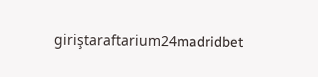giriştaraftarium24madridbet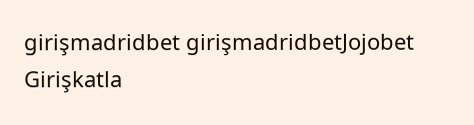girişmadridbet girişmadridbetJojobet Girişkatla